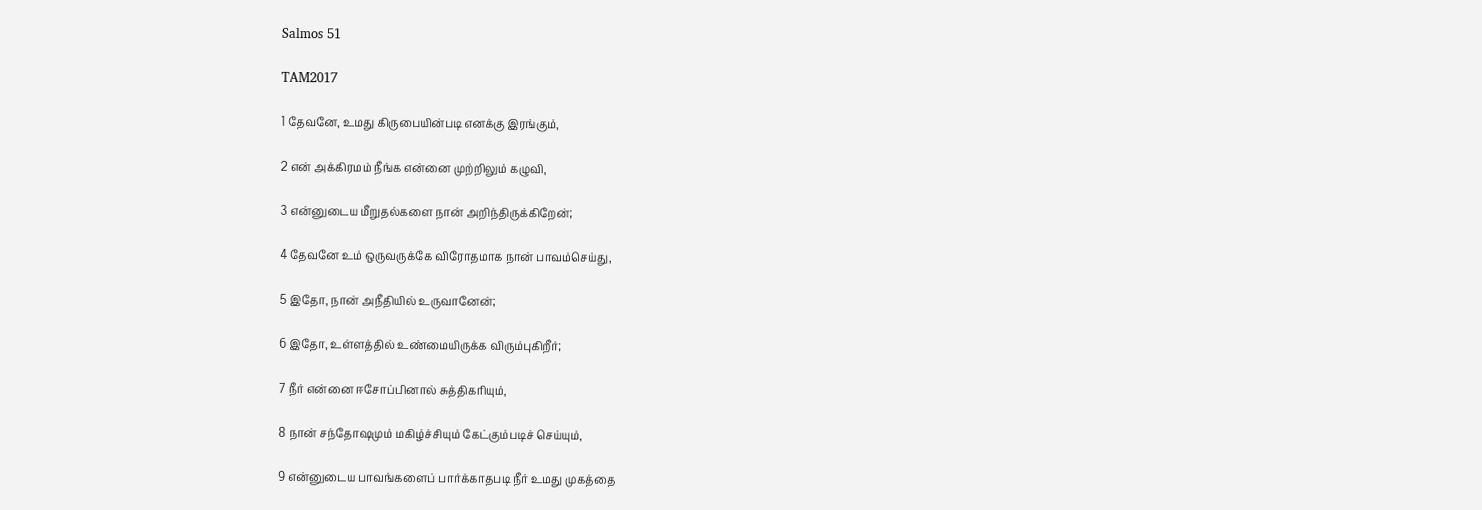Salmos 51

TAM2017

1 தேவனே, உமது கிருபையின்படி எனக்கு இரங்கும்,

2 என் அக்கிரமம் நீங்க என்னை முற்றிலும் கழுவி,

3 என்னுடைய மீறுதல்களை நான் அறிந்திருக்கிறேன்;

4 தேவனே உம் ஒருவருக்கே விரோதமாக நான் பாவம்செய்து,

5 இதோ, நான் அநீதியில் உருவானேன்;

6 இதோ, உள்ளத்தில் உண்மையிருக்க விரும்புகிறீர்;

7 நீர் என்னை ஈசோப்பினால் சுத்திகரியும்,

8 நான் சந்தோஷமும் மகிழ்ச்சியும் கேட்கும்படிச் செய்யும்,

9 என்னுடைய பாவங்களைப் பார்க்காதபடி நீர் உமது முகத்தை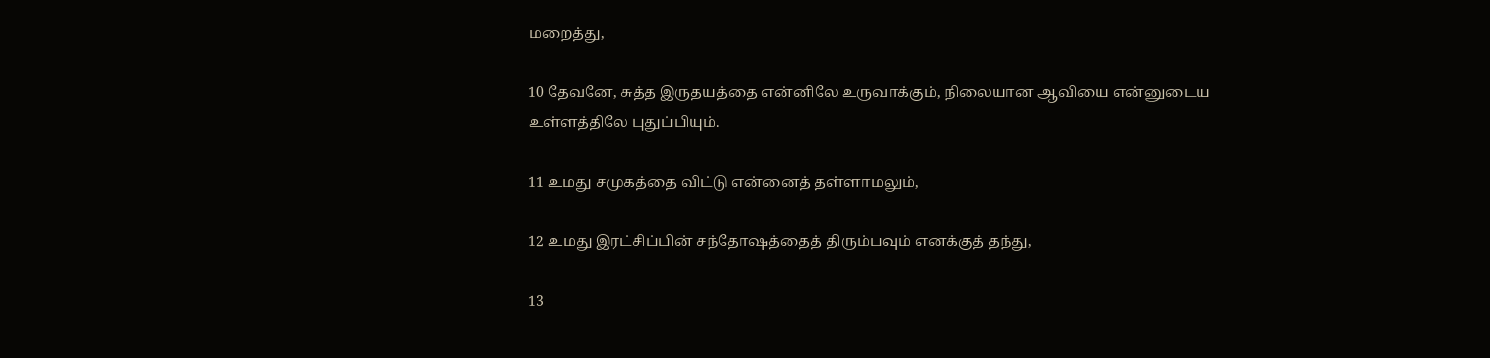மறைத்து,

10 தேவனே, சுத்த இருதயத்தை என்னிலே உருவாக்கும், நிலையான ஆவியை என்னுடைய உள்ளத்திலே புதுப்பியும்.

11 உமது சமுகத்தை விட்டு என்னைத் தள்ளாமலும்,

12 உமது இரட்சிப்பின் சந்தோஷத்தைத் திரும்பவும் எனக்குத் தந்து,

13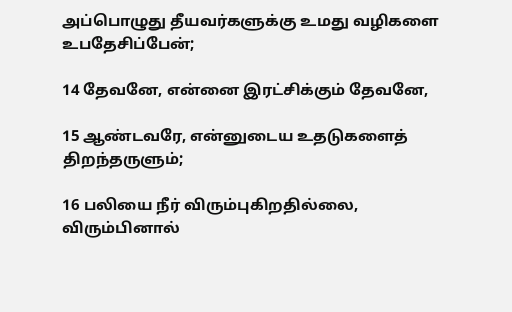அப்பொழுது தீயவர்களுக்கு உமது வழிகளை உபதேசிப்பேன்;

14 தேவனே, என்னை இரட்சிக்கும் தேவனே,

15 ஆண்டவரே, என்னுடைய உதடுகளைத் திறந்தருளும்;

16 பலியை நீர் விரும்புகிறதில்லை, விரும்பினால்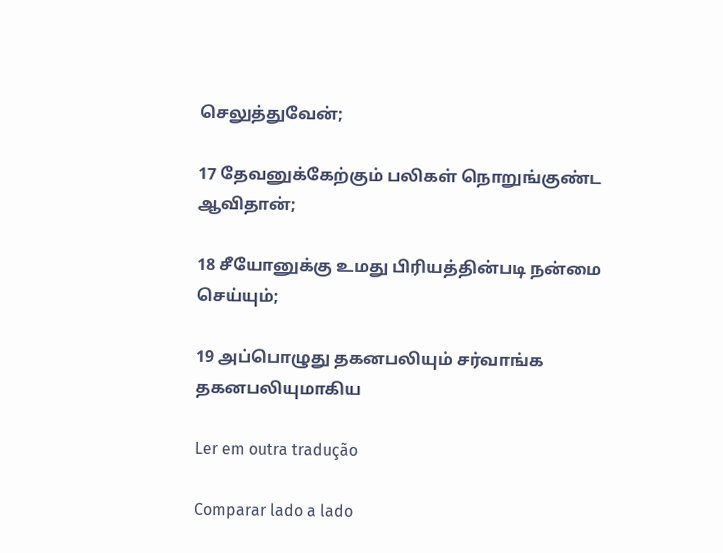செலுத்துவேன்;

17 தேவனுக்கேற்கும் பலிகள் நொறுங்குண்ட ஆவிதான்;

18 சீயோனுக்கு உமது பிரியத்தின்படி நன்மை செய்யும்;

19 அப்பொழுது தகனபலியும் சர்வாங்க தகனபலியுமாகிய

Ler em outra tradução

Comparar lado a lado